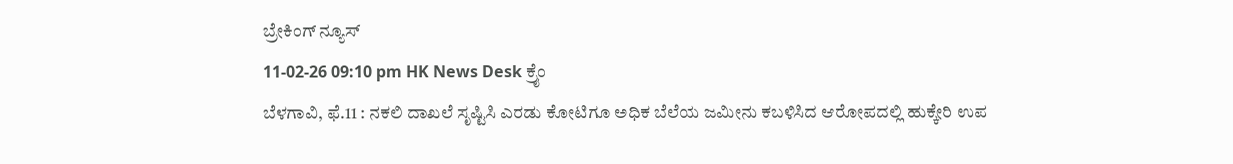ಬ್ರೇಕಿಂಗ್ ನ್ಯೂಸ್
11-02-26 09:10 pm HK News Desk ಕ್ರೈಂ
ಬೆಳಗಾವಿ, ಫೆ.11 : ನಕಲಿ ದಾಖಲೆ ಸೃಷ್ಟಿಸಿ ಎರಡು ಕೋಟಿಗೂ ಅಧಿಕ ಬೆಲೆಯ ಜಮೀನು ಕಬಳಿಸಿದ ಆರೋಪದಲ್ಲಿ ಹುಕ್ಕೇರಿ ಉಪ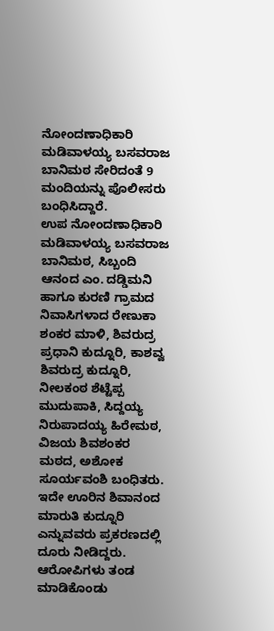ನೋಂದಣಾಧಿಕಾರಿ ಮಡಿವಾಳಯ್ಯ ಬಸವರಾಜ ಬಾನಿಮಠ ಸೇರಿದಂತೆ 9 ಮಂದಿಯನ್ನು ಪೊಲೀಸರು ಬಂಧಿಸಿದ್ದಾರೆ.
ಉಪ ನೋಂದಣಾಧಿಕಾರಿ ಮಡಿವಾಳಯ್ಯ ಬಸವರಾಜ ಬಾನಿಮಠ, ಸಿಬ್ಬಂದಿ ಆನಂದ ಎಂ. ದಡ್ಡಿಮನಿ ಹಾಗೂ ಕುರಣಿ ಗ್ರಾಮದ ನಿವಾಸಿಗಳಾದ ರೇಣುಕಾ ಶಂಕರ ಮಾಳಿ, ಶಿವರುದ್ರ ಪ್ರಧಾನಿ ಕುದ್ನೂರಿ, ಕಾಶವ್ವ ಶಿವರುದ್ರ ಕುದ್ನೂರಿ, ನೀಲಕಂಠ ಶೆಟ್ಟೆಪ್ಪ ಮುದುಪಾಕಿ, ಸಿದ್ದಯ್ಯ ನಿರುಪಾದಯ್ಯ ಹಿರೇಮಠ, ವಿಜಯ ಶಿವಶಂಕರ ಮಠದ, ಅಶೋಕ ಸೂರ್ಯವಂಶಿ ಬಂಧಿತರು.
ಇದೇ ಊರಿನ ಶಿವಾನಂದ ಮಾರುತಿ ಕುದ್ನೂರಿ ಎನ್ನುವವರು ಪ್ರಕರಣದಲ್ಲಿ ದೂರು ನೀಡಿದ್ದರು. ಆರೋಪಿಗಳು ತಂಡ ಮಾಡಿಕೊಂಡು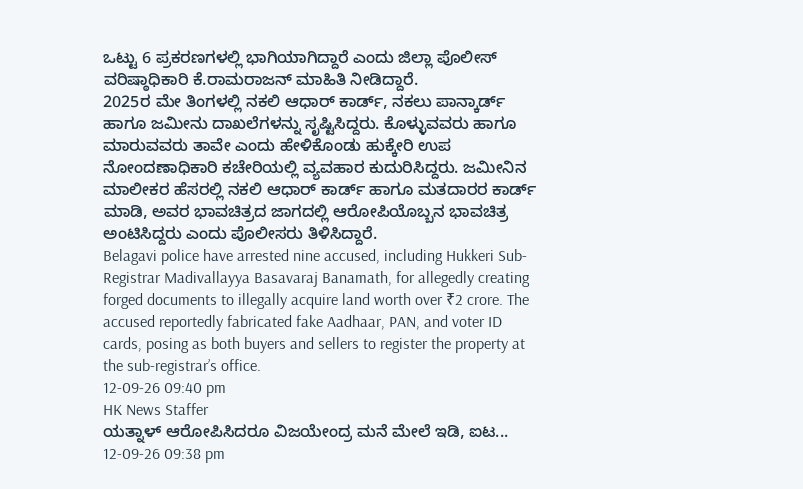ಒಟ್ಟು 6 ಪ್ರಕರಣಗಳಲ್ಲಿ ಭಾಗಿಯಾಗಿದ್ದಾರೆ ಎಂದು ಜಿಲ್ಲಾ ಪೊಲೀಸ್ ವರಿಷ್ಠಾಧಿಕಾರಿ ಕೆ.ರಾಮರಾಜನ್ ಮಾಹಿತಿ ನೀಡಿದ್ದಾರೆ.
2025ರ ಮೇ ತಿಂಗಳಲ್ಲಿ ನಕಲಿ ಆಧಾರ್ ಕಾರ್ಡ್, ನಕಲು ಪಾನ್ಕಾರ್ಡ್ ಹಾಗೂ ಜಮೀನು ದಾಖಲೆಗಳನ್ನು ಸೃಷ್ಟಿಸಿದ್ದರು. ಕೊಳ್ಳುವವರು ಹಾಗೂ ಮಾರುವವರು ತಾವೇ ಎಂದು ಹೇಳಿಕೊಂಡು ಹುಕ್ಕೇರಿ ಉಪ ನೋಂದಣಾಧಿಕಾರಿ ಕಚೇರಿಯಲ್ಲಿ ವ್ಯವಹಾರ ಕುದುರಿಸಿದ್ದರು. ಜಮೀನಿನ ಮಾಲೀಕರ ಹೆಸರಲ್ಲಿ ನಕಲಿ ಆಧಾರ್ ಕಾರ್ಡ್ ಹಾಗೂ ಮತದಾರರ ಕಾರ್ಡ್ ಮಾಡಿ, ಅವರ ಭಾವಚಿತ್ರದ ಜಾಗದಲ್ಲಿ ಆರೋಪಿಯೊಬ್ಬನ ಭಾವಚಿತ್ರ ಅಂಟಿಸಿದ್ದರು ಎಂದು ಪೊಲೀಸರು ತಿಳಿಸಿದ್ದಾರೆ.
Belagavi police have arrested nine accused, including Hukkeri Sub-Registrar Madivallayya Basavaraj Banamath, for allegedly creating forged documents to illegally acquire land worth over ₹2 crore. The accused reportedly fabricated fake Aadhaar, PAN, and voter ID cards, posing as both buyers and sellers to register the property at the sub-registrar’s office.
12-09-26 09:40 pm
HK News Staffer
ಯತ್ನಾಳ್ ಆರೋಪಿಸಿದರೂ ವಿಜಯೇಂದ್ರ ಮನೆ ಮೇಲೆ ಇಡಿ, ಐಟ...
12-09-26 09:38 pm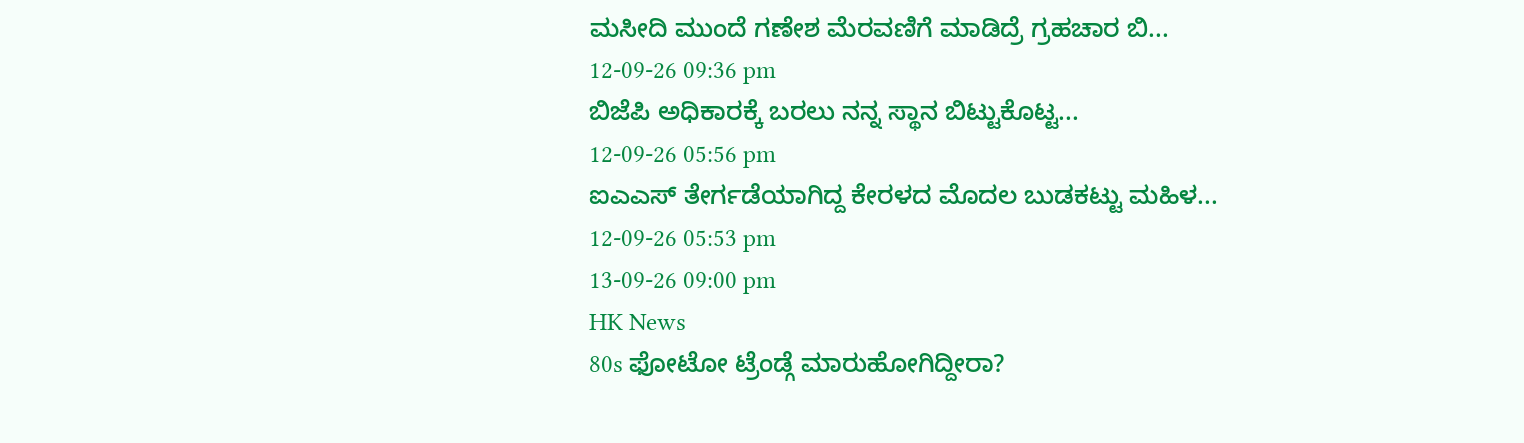ಮಸೀದಿ ಮುಂದೆ ಗಣೇಶ ಮೆರವಣಿಗೆ ಮಾಡಿದ್ರೆ ಗ್ರಹಚಾರ ಬಿ...
12-09-26 09:36 pm
ಬಿಜೆಪಿ ಅಧಿಕಾರಕ್ಕೆ ಬರಲು ನನ್ನ ಸ್ಥಾನ ಬಿಟ್ಟುಕೊಟ್ಟ...
12-09-26 05:56 pm
ಐಎಎಸ್ ತೇರ್ಗಡೆಯಾಗಿದ್ದ ಕೇರಳದ ಮೊದಲ ಬುಡಕಟ್ಟು ಮಹಿಳ...
12-09-26 05:53 pm
13-09-26 09:00 pm
HK News
80s ಫೋಟೋ ಟ್ರೆಂಡ್ಗೆ ಮಾರುಹೋಗಿದ್ದೀರಾ?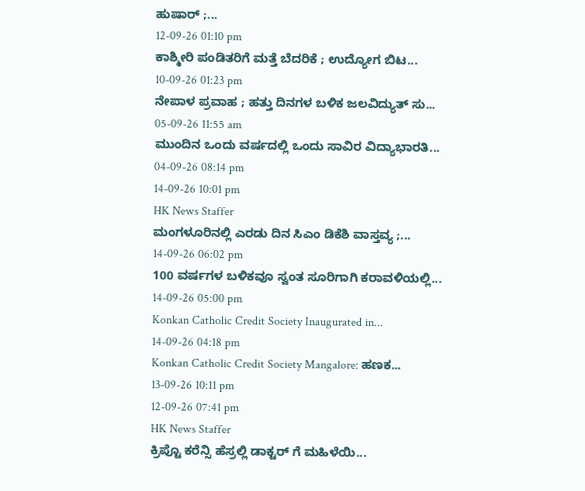ಹುಷಾರ್ ;...
12-09-26 01:10 pm
ಕಾಶ್ಮೀರಿ ಪಂಡಿತರಿಗೆ ಮತ್ತೆ ಬೆದರಿಕೆ ; ಉದ್ಯೋಗ ಬಿಟ...
10-09-26 01:23 pm
ನೇಪಾಳ ಪ್ರವಾಹ ; ಹತ್ತು ದಿನಗಳ ಬಳಿಕ ಜಲವಿದ್ಯುತ್ ಸು...
05-09-26 11:55 am
ಮುಂದಿನ ಒಂದು ವರ್ಷದಲ್ಲಿ ಒಂದು ಸಾವಿರ ವಿದ್ಯಾಭಾರತಿ...
04-09-26 08:14 pm
14-09-26 10:01 pm
HK News Staffer
ಮಂಗಳೂರಿನಲ್ಲಿ ಎರಡು ದಿನ ಸಿಎಂ ಡಿಕೆಶಿ ವಾಸ್ತವ್ಯ ;...
14-09-26 06:02 pm
100 ವರ್ಷಗಳ ಬಳಿಕವೂ ಸ್ವಂತ ಸೂರಿಗಾಗಿ ಕರಾವಳಿಯಲ್ಲಿ...
14-09-26 05:00 pm
Konkan Catholic Credit Society Inaugurated in...
14-09-26 04:18 pm
Konkan Catholic Credit Society Mangalore: ಹಣಕ...
13-09-26 10:11 pm
12-09-26 07:41 pm
HK News Staffer
ಕ್ರಿಪ್ಟೊ ಕರೆನ್ಸಿ ಹೆಸ್ರಲ್ಲಿ ಡಾಕ್ಟರ್ ಗೆ ಮಹಿಳೆಯಿ...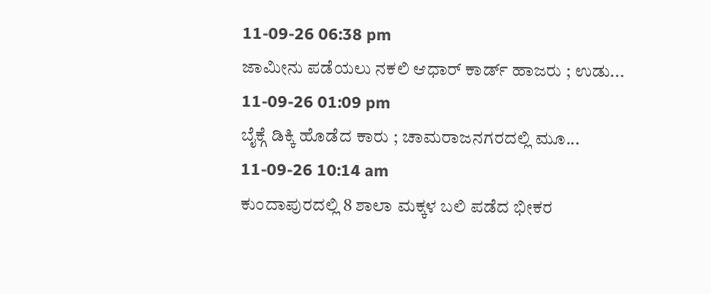11-09-26 06:38 pm
ಜಾಮೀನು ಪಡೆಯಲು ನಕಲಿ ಆಧಾರ್ ಕಾರ್ಡ್ ಹಾಜರು ; ಉಡು...
11-09-26 01:09 pm
ಬೈಕ್ಗೆ ಡಿಕ್ಕಿ ಹೊಡೆದ ಕಾರು ; ಚಾಮರಾಜನಗರದಲ್ಲಿ ಮೂ...
11-09-26 10:14 am
ಕುಂದಾಪುರದಲ್ಲಿ 8 ಶಾಲಾ ಮಕ್ಕಳ ಬಲಿ ಪಡೆದ ಭೀಕರ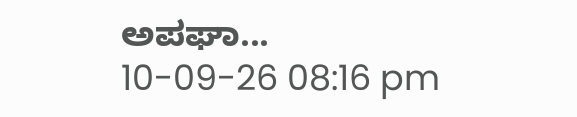ಅಪಘಾ...
10-09-26 08:16 pm